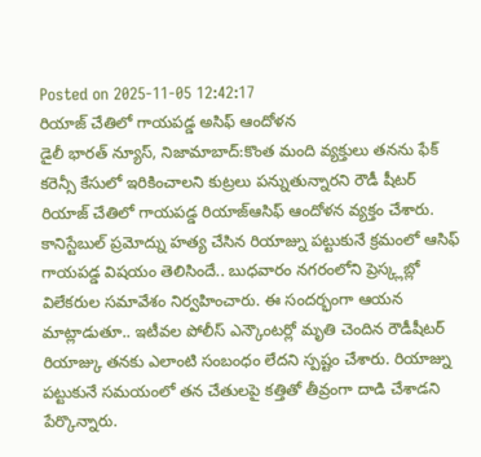Posted on 2025-11-05 12:42:17
రియాజ్ చేతిలో గాయపడ్డ అసిఫ్ ఆందోళన
డైలీ భారత్ న్యూస్, నిజామాబాద్:కొంత మంది వ్యక్తులు తనను ఫేక్ కరెన్సీ కేసులో ఇరికించాలని కుట్రలు పన్నుతున్నారని రౌడీ షీటర్ రియాజ్ చేతిలో గాయపడ్డ రియాజ్ఆసిఫ్ ఆందోళన వ్యక్తం చేశారు. కానిస్టేబుల్ ప్రమోద్ను హత్య చేసిన రియాజ్ను పట్టుకునే క్రమంలో ఆసిఫ్ గాయపడ్డ విషయం తెలిసిందే.. బుధవారం నగరంలోని ప్రెస్క్లబ్లో విలేకరుల సమావేశం నిర్వహించారు. ఈ సందర్భంగా ఆయన మాట్లాడుతూ.. ఇటీవల పోలీస్ ఎన్కౌంటర్లో మృతి చెందిన రౌడీషీటర్ రియాజ్కు తనకు ఎలాంటి సంబంధం లేదని స్పష్టం చేశారు. రియాజ్ను పట్టుకునే సమయంలో తన చేతులపై కత్తితో తీవ్రంగా దాడి చేశాడని పేర్కొన్నారు.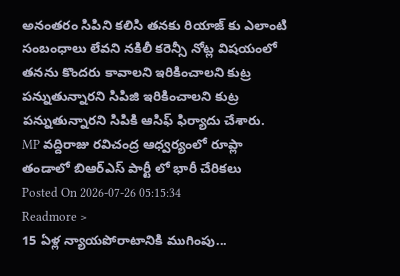అనంతరం సిపిని కలిసి తనకు రియాజ్ కు ఎలాంటి సంబంధాలు లేవని నకిలీ కరెన్సీ నోట్ల విషయంలో తనను కొందరు కావాలని ఇరికించాలని కుట్ర పన్నుతున్నారని సిపిజి ఇరికించాలని కుట్ర పన్నుతున్నారని సిపికి ఆసిఫ్ ఫిర్యాదు చేశారు.
MP వద్దిరాజు రవిచంద్ర ఆధ్వర్యంలో రూప్లా తండాలో బిఆర్ఎస్ పార్టీ లో భారీ చేరికలు
Posted On 2026-07-26 05:15:34
Readmore >
15 ఏళ్ల న్యాయపోరాటానికి ముగింపు...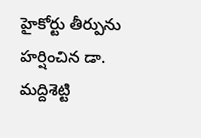హైకోర్టు తీర్పును హర్షించిన డా. మద్దిశెట్టి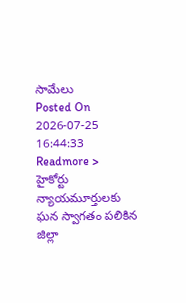సామేలు
Posted On 2026-07-25 16:44:33
Readmore >
హైకోర్టు న్యాయమూర్తులకు ఘన స్వాగతం పలికిన జిల్లా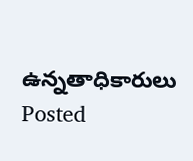ఉన్నతాధికారులు
Posted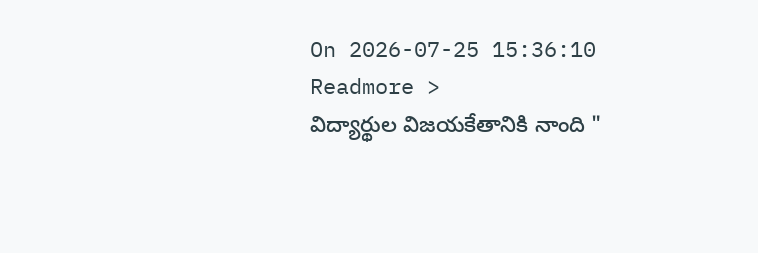On 2026-07-25 15:36:10
Readmore >
విద్యార్థుల విజయకేతానికి నాంది "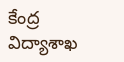కేంద్ర విద్యాశాఖ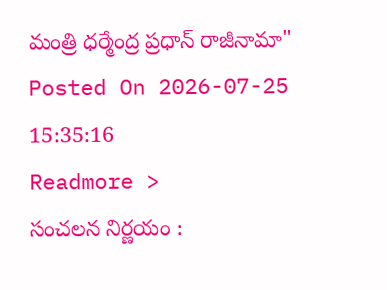మంత్రి ధర్మేంద్ర ప్రధాన్ రాజీనామా"
Posted On 2026-07-25 15:35:16
Readmore >
సంచలన నిర్ణయం :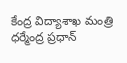కేంద్ర విద్యాశాఖ మంత్రి ధర్మేంద్ర ప్రధాన్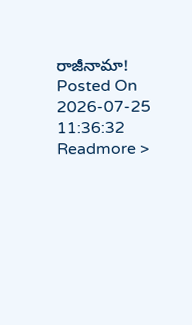రాజీనామా!
Posted On 2026-07-25 11:36:32
Readmore >